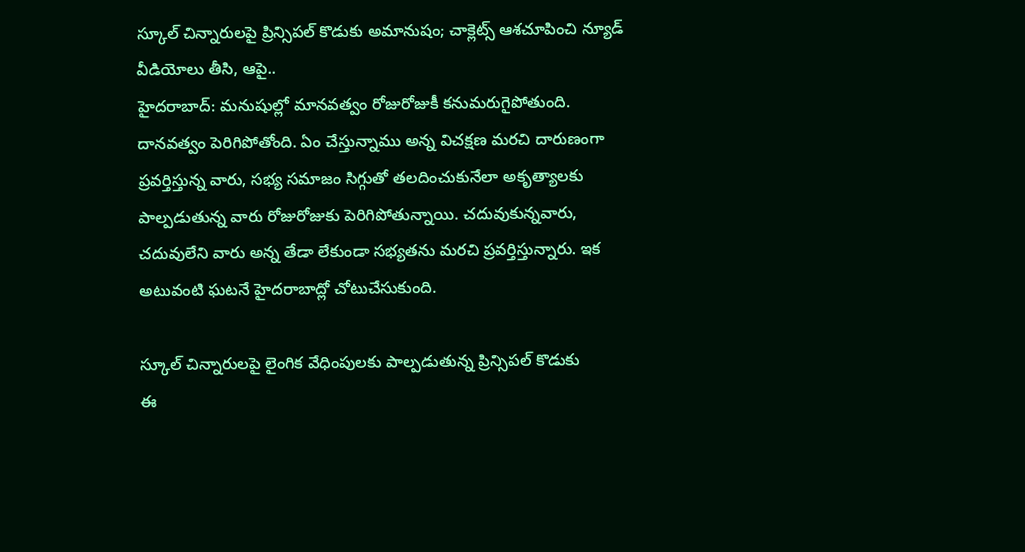స్కూల్ చిన్నారులపై ప్రిన్సిపల్ కొడుకు అమానుషం; చాక్లెట్స్ ఆశచూపించి న్యూడ్ వీడియోలు తీసి, ఆపై..
హైదరాబాద్: మనుషుల్లో మానవత్వం రోజురోజుకీ కనుమరుగైపోతుంది. దానవత్వం పెరిగిపోతోంది. ఏం చేస్తున్నాము అన్న విచక్షణ మరచి దారుణంగా ప్రవర్తిస్తున్న వారు, సభ్య సమాజం సిగ్గుతో తలదించుకునేలా అకృత్యాలకు పాల్పడుతున్న వారు రోజురోజుకు పెరిగిపోతున్నాయి. చదువుకున్నవారు, చదువులేని వారు అన్న తేడా లేకుండా సభ్యతను మరచి ప్రవర్తిస్తున్నారు. ఇక అటువంటి ఘటనే హైదరాబాద్లో చోటుచేసుకుంది.

స్కూల్ చిన్నారులపై లైంగిక వేధింపులకు పాల్పడుతున్న ప్రిన్సిపల్ కొడుకు
ఈ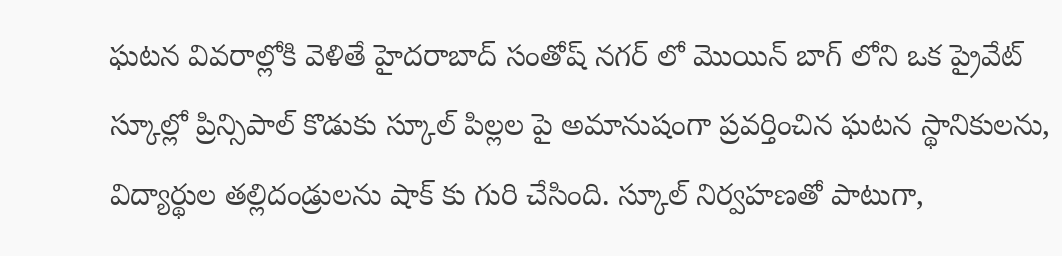ఘటన వివరాల్లోకి వెళితే హైదరాబాద్ సంతోష్ నగర్ లో మొయిన్ బాగ్ లోని ఒక ప్రైవేట్ స్కూల్లో ప్రిన్సిపాల్ కొడుకు స్కూల్ పిల్లల పై అమానుషంగా ప్రవర్తించిన ఘటన స్థానికులను, విద్యార్థుల తల్లిదండ్రులను షాక్ కు గురి చేసింది. స్కూల్ నిర్వహణతో పాటుగా,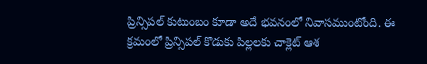ప్రిన్సిపల్ కుటుంబం కూడా అదే భవనంలో నివాసముంటోంది. ఈ క్రమంలో ప్రిన్సిపల్ కొడుకు పిల్లలకు చాక్లెట్ ఆశ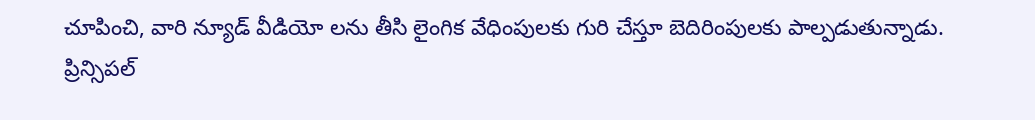చూపించి, వారి న్యూడ్ వీడియో లను తీసి లైంగిక వేధింపులకు గురి చేస్తూ బెదిరింపులకు పాల్పడుతున్నాడు. ప్రిన్సిపల్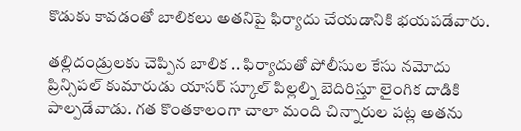కొడుకు కావడంతో బాలికలు అతనిపై ఫిర్యాదు చేయడానికి భయపడేవారు.

తల్లిదండ్రులకు చెప్పిన బాలిక .. ఫిర్యాదుతో పోలీసుల కేసు నమోదు
ప్రిన్సిపల్ కుమారుడు యాసర్ స్కూల్ పిల్లల్ని బెదిరిస్తూ లైంగిక దాడికి పాల్పడేవాడు. గత కొంతకాలంగా చాలా మంది చిన్నారుల పట్ల అతను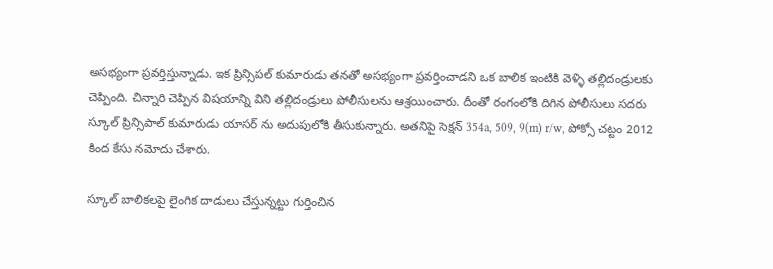అసభ్యంగా ప్రవర్తిస్తున్నాడు. ఇక ప్రిన్సిపల్ కుమారుడు తనతో అసభ్యంగా ప్రవర్తించాడని ఒక బాలిక ఇంటికి వెళ్ళి తల్లిదండ్రులకు చెప్పింది. చిన్నారి చెప్పిన విషయాన్ని విని తల్లిదండ్రులు పోలీసులను ఆశ్రయించారు. దీంతో రంగంలోకి దిగిన పోలీసులు సదరు స్కూల్ ప్రిన్సిపాల్ కుమారుడు యాసర్ ను అదుపులోకి తీసుకున్నారు. అతనిపై సెక్షన్ 354a, 509, 9(m) r/w, పోక్సో చట్టం 2012 కింద కేసు నమోదు చేశారు.

స్కూల్ బాలికలపై లైంగిక దాడులు చేస్తున్నట్టు గుర్తించిన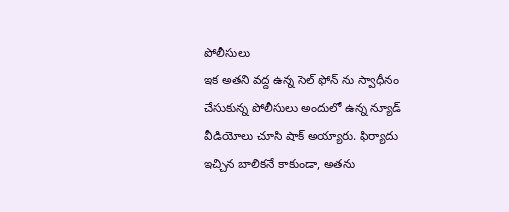పోలీసులు
ఇక అతని వద్ద ఉన్న సెల్ ఫోన్ ను స్వాధీనం చేసుకున్న పోలీసులు అందులో ఉన్న న్యూడ్ వీడియోలు చూసి షాక్ అయ్యారు. ఫిర్యాదు ఇచ్చిన బాలికనే కాకుండా, అతను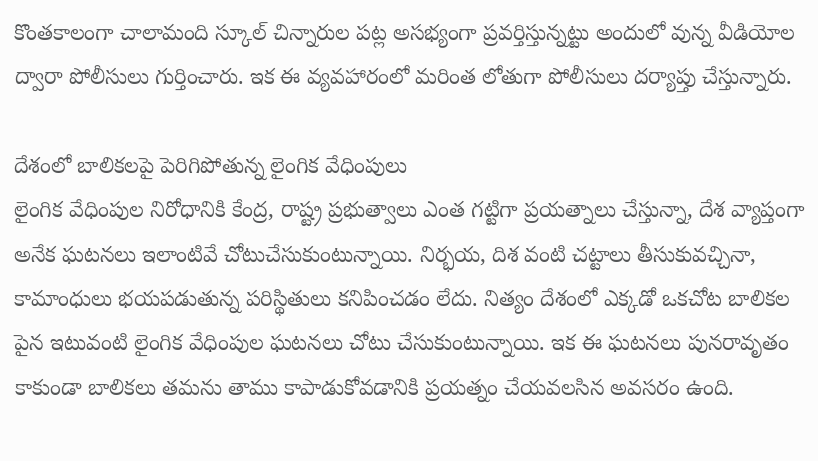కొంతకాలంగా చాలామంది స్కూల్ చిన్నారుల పట్ల అసభ్యంగా ప్రవర్తిస్తున్నట్టు అందులో వున్న వీడియోల ద్వారా పోలీసులు గుర్తించారు. ఇక ఈ వ్యవహారంలో మరింత లోతుగా పోలీసులు దర్యాప్తు చేస్తున్నారు.

దేశంలో బాలికలపై పెరిగిపోతున్న లైంగిక వేధింపులు
లైంగిక వేధింపుల నిరోధానికి కేంద్ర, రాష్ట్ర ప్రభుత్వాలు ఎంత గట్టిగా ప్రయత్నాలు చేస్తున్నా, దేశ వ్యాప్తంగా అనేక ఘటనలు ఇలాంటివే చోటుచేసుకుంటున్నాయి. నిర్భయ, దిశ వంటి చట్టాలు తీసుకువచ్చినా, కామాంధులు భయపడుతున్న పరిస్థితులు కనిపించడం లేదు. నిత్యం దేశంలో ఎక్కడో ఒకచోట బాలికల పైన ఇటువంటి లైంగిక వేధింపుల ఘటనలు చోటు చేసుకుంటున్నాయి. ఇక ఈ ఘటనలు పునరావృతం కాకుండా బాలికలు తమను తాము కాపాడుకోవడానికి ప్రయత్నం చేయవలసిన అవసరం ఉంది.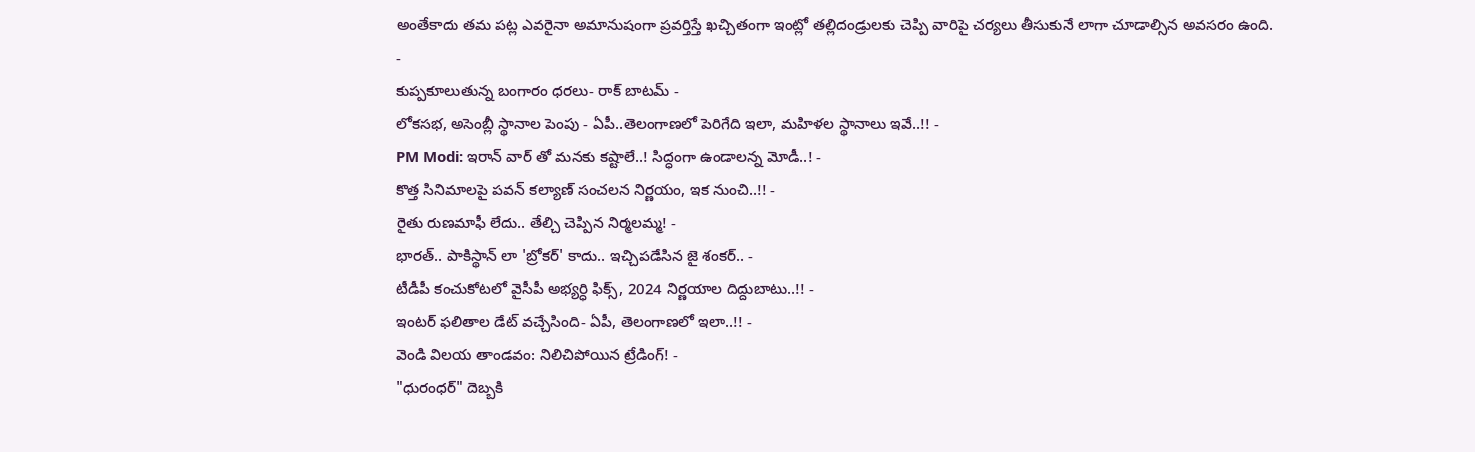అంతేకాదు తమ పట్ల ఎవరైనా అమానుషంగా ప్రవర్తిస్తే ఖచ్చితంగా ఇంట్లో తల్లిదండ్రులకు చెప్పి వారిపై చర్యలు తీసుకునే లాగా చూడాల్సిన అవసరం ఉంది.
-
కుప్పకూలుతున్న బంగారం ధరలు- రాక్ బాటమ్ -
లోకసభ, అసెంబ్లీ స్థానాల పెంపు - ఏపీ..తెలంగాణలో పెరిగేది ఇలా, మహిళల స్థానాలు ఇవే..!! -
PM Modi: ఇరాన్ వార్ తో మనకు కష్టాలే..! సిద్ధంగా ఉండాలన్న మోడీ..! -
కొత్త సినిమాలపై పవన్ కల్యాణ్ సంచలన నిర్ణయం, ఇక నుంచి..!! -
రైతు రుణమాఫీ లేదు.. తేల్చి చెప్పిన నిర్మలమ్మ! -
భారత్.. పాకిస్థాన్ లా 'బ్రోకర్' కాదు.. ఇచ్చిపడేసిన జై శంకర్.. -
టీడీపీ కంచుకోటలో వైసీపీ అభ్యర్ధి ఫిక్స్, 2024 నిర్ణయాల దిద్దుబాటు..!! -
ఇంటర్ ఫలితాల డేట్ వచ్చేసింది- ఏపీ, తెలంగాణలో ఇలా..!! -
వెండి విలయ తాండవం: నిలిచిపోయిన ట్రేడింగ్! -
"ధురంధర్" దెబ్బకి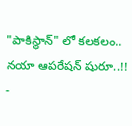"పాకిస్థాన్" లో కలకలం.. నయా ఆపరేషన్ షురూ..!! -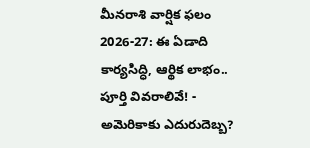మీనరాశి వార్షిక ఫలం 2026-27: ఈ ఏడాది కార్యసిద్ధి, ఆర్థిక లాభం.. పూర్తి వివరాలివే! -
అమెరికాకు ఎదురుదెబ్బ?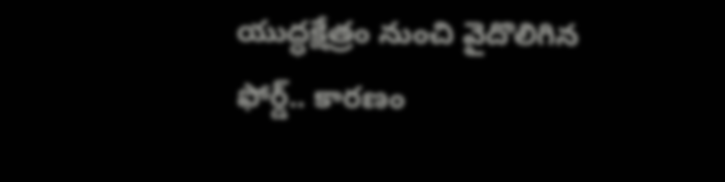యుద్ధక్షేత్రం నుంచి వైదొలిగిన ఫోర్డ్.. కారణం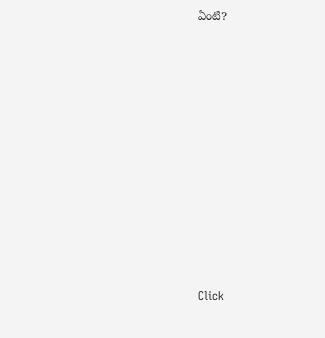ఏంటి?












Click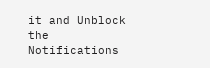it and Unblock the Notifications